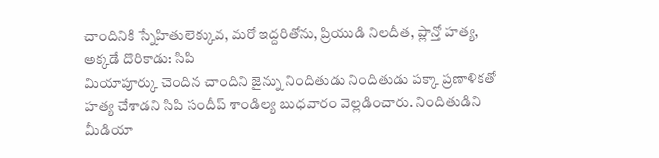చాందినికి స్నేహితులెక్కువ, మరో ఇద్దరితోను, ప్రియుడి నిలదీత, ప్లాన్తో హత్య, అక్కడే దొరికాడు: సిపి
మియాపూర్కు చెందిన చాందిని జైన్ను నిందితుడు నిందితుడు పక్కా ప్రణాళికతో హత్య చేశాడని సిపి సందీప్ శాండిల్య బుధవారం వెల్లడించారు. నిందితుడిని మీడియా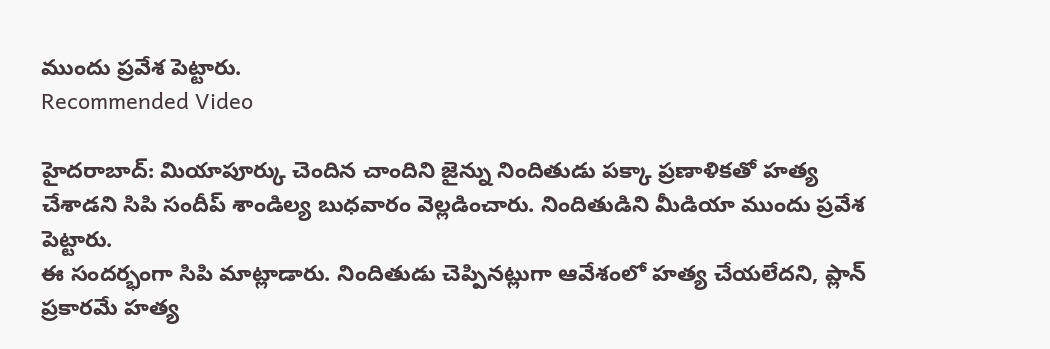ముందు ప్రవేశ పెట్టారు.
Recommended Video

హైదరాబాద్: మియాపూర్కు చెందిన చాందిని జైన్ను నిందితుడు పక్కా ప్రణాళికతో హత్య చేశాడని సిపి సందీప్ శాండిల్య బుధవారం వెల్లడించారు. నిందితుడిని మీడియా ముందు ప్రవేశ పెట్టారు.
ఈ సందర్భంగా సిపి మాట్లాడారు. నిందితుడు చెప్పినట్లుగా ఆవేశంలో హత్య చేయలేదని, ప్లాన్ ప్రకారమే హత్య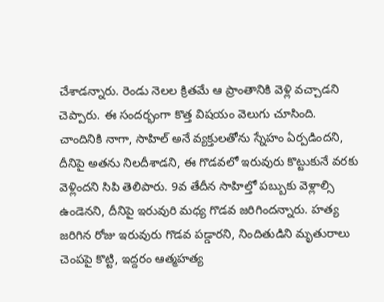చేశాడన్నారు. రెండు నెలల క్రితమే ఆ ప్రాంతానికి వెళ్లి వచ్చాడని చెప్పారు. ఈ సందర్భంగా కొత్త విషయం వెలుగు చూసింది.
చాందినికి నాగా, సాహిల్ అనే వ్యక్తులతోను స్నేహం ఏర్పడిందని, దీనిపై అతను నిలదీశాడని, ఈ గొడవలో ఇరువురు కొట్టుకునే వరకు వెళ్లిందని సిపి తెలిపారు. 9వ తేదీన సాహిల్తో పబ్బుకు వెళ్లాల్సి ఉండెనని, దీనిపై ఇరువురి మధ్య గొడవ జరిగిందన్నారు. హత్య జరిగిన రోజు ఇరువురు గొడవ పడ్డారని, నిందితుడిని మృతురాలు చెంపపై కొట్టి, ఇద్దరం ఆత్మహత్య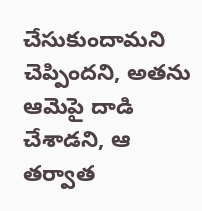చేసుకుందామని చెప్పిందని, అతను ఆమెపై దాడి చేశాడని, ఆ తర్వాత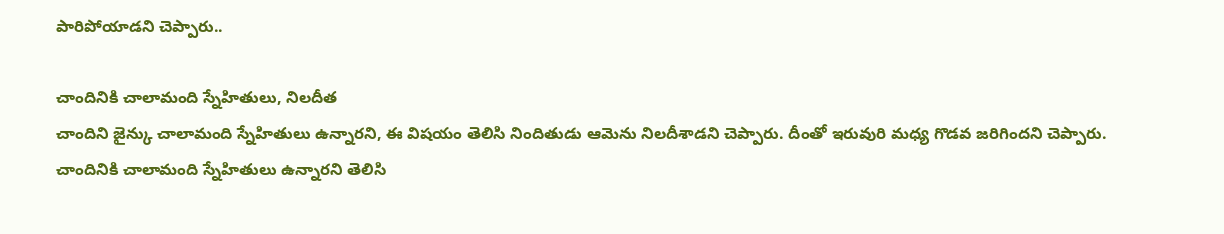పారిపోయాడని చెప్పారు..

చాందినికి చాలామంది స్నేహితులు, నిలదీత
చాందిని జైన్కు చాలామంది స్నేహితులు ఉన్నారని, ఈ విషయం తెలిసి నిందితుడు ఆమెను నిలదీశాడని చెప్పారు. దీంతో ఇరువురి మధ్య గొడవ జరిగిందని చెప్పారు. చాందినికి చాలామంది స్నేహితులు ఉన్నారని తెలిసి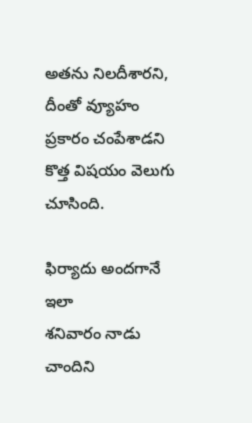అతను నిలదీశారని, దీంతో వ్యూహం ప్రకారం చంపేశాడని కొత్త విషయం వెలుగు చూసింది.

ఫిర్యాదు అందగానే ఇలా
శనివారం నాడు చాందిని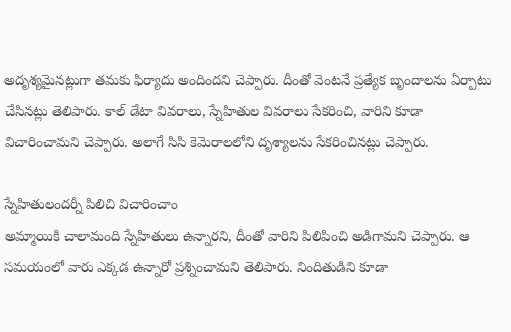అదృశ్యమైనట్లుగా తమకు ఫిర్యాదు అందిందని చెప్పారు. దీంతో వెంటనే ప్రత్యేక బృందాలను ఏర్పాటు చేసినట్లు తెలిపారు. కాల్ డేటా వివరాలు, స్నేహితుల వివరాలు సేకరించి, వారిని కూడా విచారించామని చెప్పారు. అలాగే సిసి కెమెరాలలోని దృశ్యాలను సేకరించినట్లు చెప్పారు.

స్నేహితులందర్నీ పిలిచి విచారించాం
అమ్మాయికి చాలామంది స్నేహితులు ఉన్నారని, దీంతో వారిని పిలిపించి అడిగామని చెప్పారు. ఆ సమయంలో వారు ఎక్కడ ఉన్నారో ప్రశ్నించామని తెలిపారు. నిందితుడిని కూడా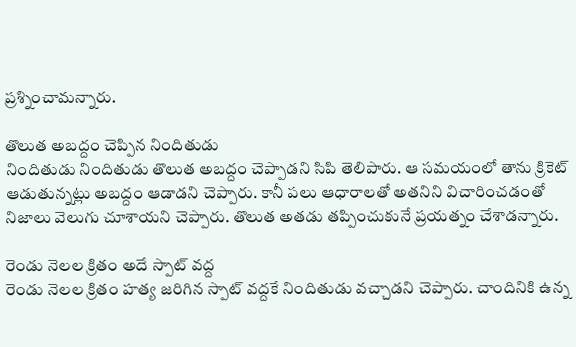ప్రశ్నించామన్నారు.

తొలుత అబద్దం చెప్పిన నిందితుడు
నిందితుడు నిందితుడు తొలుత అబద్దం చెప్పాడని సిపి తెలిపారు. ఆ సమయంలో తాను క్రికెట్ ఆడుతున్నట్లు అబద్దం ఆడాడని చెప్పారు. కానీ పలు ఆధారాలతో అతనిని విచారించడంతో నిజాలు వెలుగు చూశాయని చెప్పారు. తొలుత అతడు తప్పించుకునే ప్రయత్నం చేశాడన్నారు.

రెండు నెలల క్రితం అదే స్పాట్ వద్ద
రెండు నెలల క్రితం హత్య జరిగిన స్పాట్ వద్దకే నిందితుడు వచ్చాడని చెప్పారు. చాందినికి ఉన్న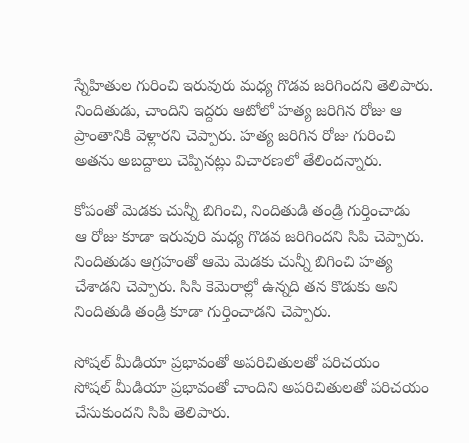స్నేహితుల గురించి ఇరువురు మధ్య గొడవ జరిగిందని తెలిపారు. నిందితుడు, చాందిని ఇద్దరు ఆటోలో హత్య జరిగిన రోజు ఆ ప్రాంతానికి వెళ్లారని చెప్పారు. హత్య జరిగిన రోజు గురించి అతను అబద్దాలు చెప్పినట్లు విచారణలో తేలిందన్నారు.

కోపంతో మెడకు చున్నీ బిగించి, నిందితుడి తండ్రి గుర్తించాడు
ఆ రోజు కూడా ఇరువురి మధ్య గొడవ జరిగిందని సిపి చెప్పారు. నిందితుడు ఆగ్రహంతో ఆమె మెడకు చున్నీ బిగించి హత్య చేశాడని చెప్పారు. సిసి కెమెరాల్లో ఉన్నది తన కొడుకు అని నిందితుడి తండ్రి కూడా గుర్తించాడని చెప్పారు.

సోషల్ మీడియా ప్రభావంతో అపరిచితులతో పరిచయం
సోషల్ మీడియా ప్రభావంతో చాందిని అపరిచితులతో పరిచయం చేసుకుందని సిపి తెలిపారు.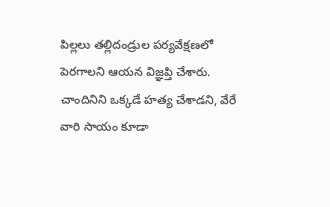పిల్లలు తల్లిదండ్రుల పర్యవేక్షణలో పెరగాలని ఆయన విజ్ఞప్తి చేశారు. చాందినిని ఒక్కడే హత్య చేశాడని, వేరే వారి సాయం కూడా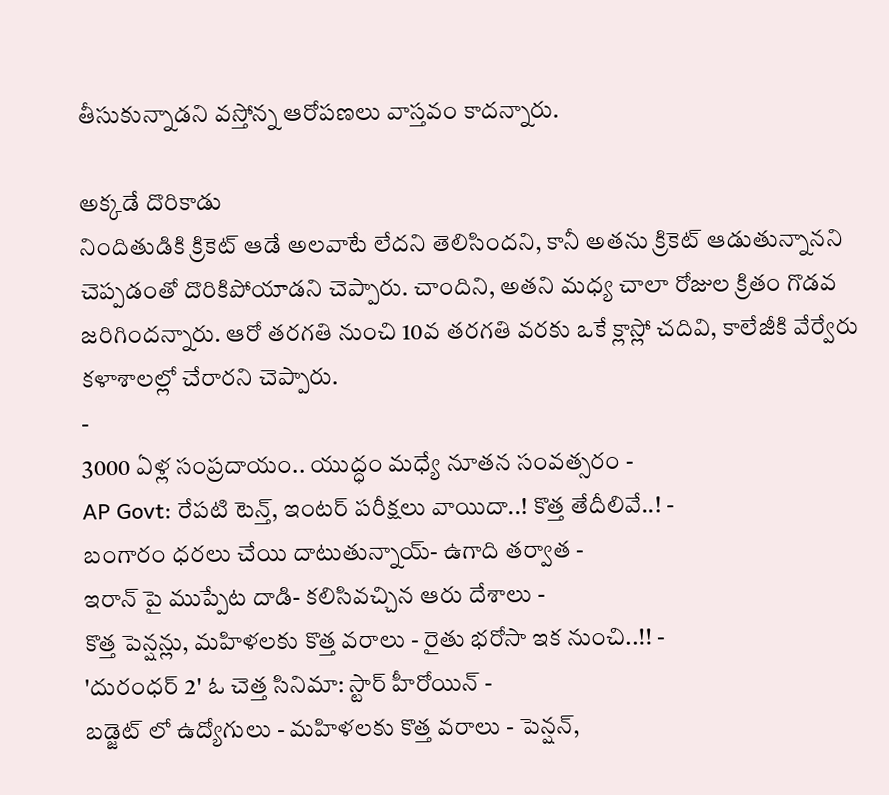తీసుకున్నాడని వస్తోన్న ఆరోపణలు వాస్తవం కాదన్నారు.

అక్కడే దొరికాడు
నిందితుడికి క్రికెట్ ఆడే అలవాటే లేదని తెలిసిందని, కానీ అతను క్రికెట్ ఆడుతున్నానని చెప్పడంతో దొరికిపోయాడని చెప్పారు. చాందిని, అతని మధ్య చాలా రోజుల క్రితం గొడవ జరిగిందన్నారు. ఆరో తరగతి నుంచి 10వ తరగతి వరకు ఒకే క్లాస్లో చదివి, కాలేజీకి వేర్వేరు కళాశాలల్లో చేరారని చెప్పారు.
-
3000 ఏళ్ల సంప్రదాయం.. యుద్ధం మధ్యే నూతన సంవత్సరం -
AP Govt: రేపటి టెన్త్, ఇంటర్ పరీక్షలు వాయిదా..! కొత్త తేదీలివే..! -
బంగారం ధరలు చేయి దాటుతున్నాయ్- ఉగాది తర్వాత -
ఇరాన్ పై ముప్పేట దాడి- కలిసివచ్చిన ఆరు దేశాలు -
కొత్త పెన్షన్లు, మహిళలకు కొత్త వరాలు - రైతు భరోసా ఇక నుంచి..!! -
'దురంధర్ 2' ఓ చెత్త సినిమా: స్టార్ హీరోయిన్ -
బడ్జెట్ లో ఉద్యోగులు - మహిళలకు కొత్త వరాలు - పెన్షన్,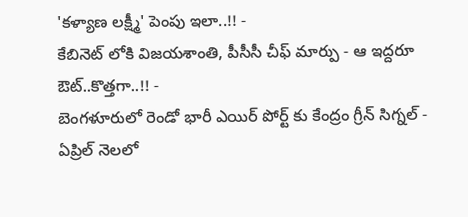'కళ్యాణ లక్ష్మీ' పెంపు ఇలా..!! -
కేబినెట్ లోకి విజయశాంతి, పీసీసీ చీఫ్ మార్పు - ఆ ఇద్దరూ ఔట్..కొత్తగా..!! -
బెంగళూరులో రెండో భారీ ఎయిర్ పోర్ట్ కు కేంద్రం గ్రీన్ సిగ్నల్ -
ఏప్రిల్ నెలలో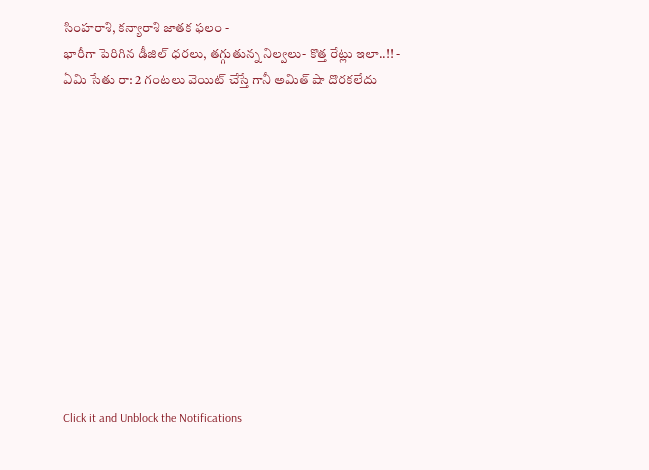సింహరాశి, కన్యారాశి జాతక ఫలం -
భారీగా పెరిగిన డీజిల్ ధరలు, తగ్గుతున్న నిల్వలు- కొత్త రేట్లు ఇలా..!! -
ఏమి సేతు రా: 2 గంటలు వెయిట్ చేస్తే గానీ అమిత్ షా దొరకలేదు












Click it and Unblock the Notifications